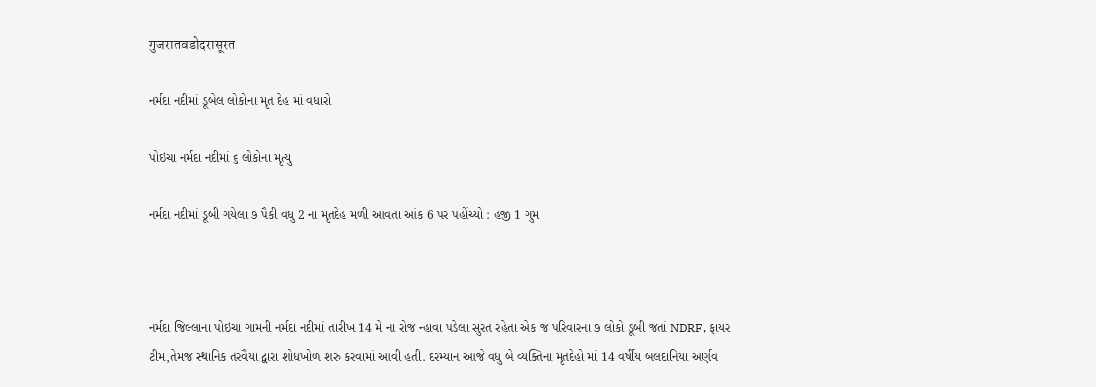गुजरातवडोदरासूरत

નર્મદા નદીમાં ડૂબેલ લોકોના મૃત દેહ માં વધારો

પોઇચા નર્મદા નદીમાં ૬ લોકોના મૃત્યુ

નર્મદા નદીમાં ડૂબી ગયેલા ૭ પૈકી વધુ 2 ના મૃતદેહ મળી આવતા આંક 6 પર પહોંચ્યો : હજી 1 ગુમ



નર્મદા જિલ્લાના પોઇચા ગામની નર્મદા નદીમાં તારીખ 14 મે ના રોજ ન્હાવા પડેલા સુરત રહેતા એક જ પરિવારના ૭ લોકો ડૂબી જતાં NDRF, ફાયર ટીમ,તેમજ સ્થાનિક તરવૈયા દ્વારા શોધખોળ શરુ કરવામાં આવી હતી. દરમ્યાન આજે વધુ બે વ્યક્તિના મૃતદેહો માં 14 વર્ષીય બલદાનિયા અર્ણવ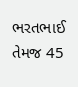ભરતભાઈ તેમજ 45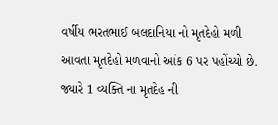વર્ષીય ભરતભાઈ બલદાનિયા નો મૃતદેહો મળી આવતા મૃતદેહો મળવાનો આંક 6 પર પહોંચ્યો છે. જ્યારે 1 વ્યક્તિ ના મૃતદેહ ની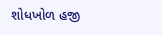શોધખોળ હજી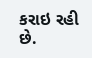કરાઇ રહી છે.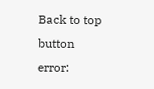Back to top button
error: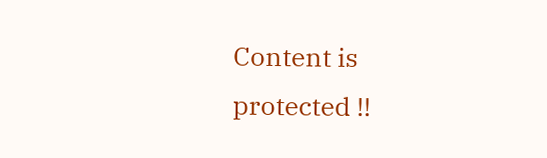Content is protected !!